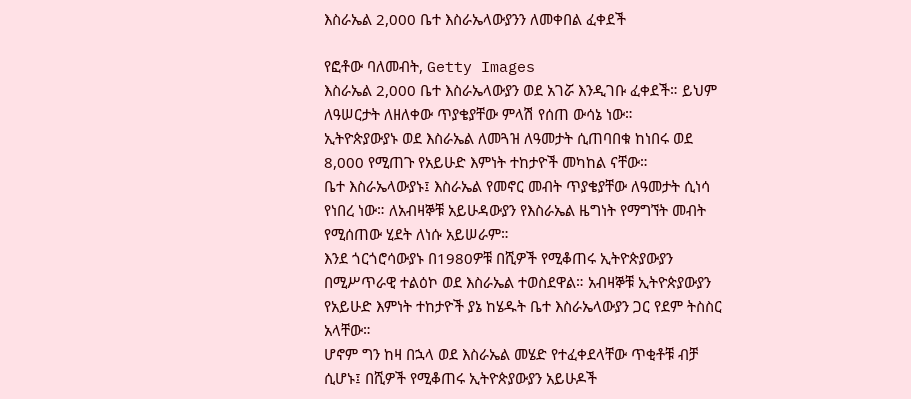እስራኤል 2,000 ቤተ እስራኤላውያንን ለመቀበል ፈቀደች

የፎቶው ባለመብት, Getty Images
እስራኤል 2,000 ቤተ እስራኤላውያን ወደ አገሯ እንዲገቡ ፈቀደች። ይህም ለዓሠርታት ለዘለቀው ጥያቄያቸው ምላሽ የሰጠ ውሳኔ ነው።
ኢትዮጵያውያኑ ወደ እስራኤል ለመጓዝ ለዓመታት ሲጠባበቁ ከነበሩ ወደ 8,000 የሚጠጉ የአይሁድ እምነት ተከታዮች መካከል ናቸው።
ቤተ እስራኤላውያኑ፤ እስራኤል የመኖር መብት ጥያቄያቸው ለዓመታት ሲነሳ የነበረ ነው። ለአብዛኞቹ አይሁዳውያን የእስራኤል ዜግነት የማግኘት መብት የሚሰጠው ሂደት ለነሱ አይሠራም።
እንደ ጎርጎሮሳውያኑ በ1980ዎቹ በሺዎች የሚቆጠሩ ኢትዮጵያውያን በሚሥጥራዊ ተልዕኮ ወደ እስራኤል ተወስደዋል። አብዛኞቹ ኢትዮጵያውያን የአይሁድ እምነት ተከታዮች ያኔ ከሄዱት ቤተ እስራኤላውያን ጋር የደም ትስስር አላቸው።
ሆኖም ግን ከዛ በኋላ ወደ እስራኤል መሄድ የተፈቀደላቸው ጥቂቶቹ ብቻ ሲሆኑ፤ በሺዎች የሚቆጠሩ ኢትዮጵያውያን አይሁዶች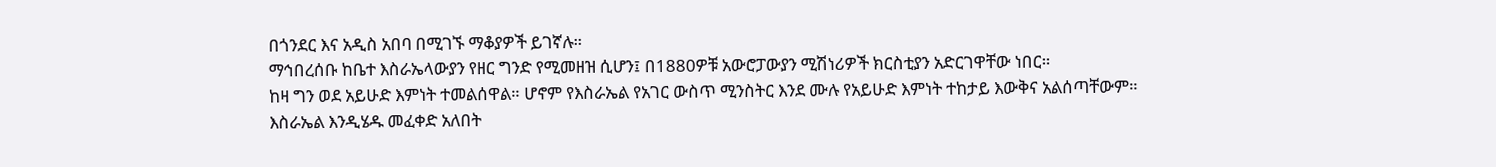በጎንደር እና አዲስ አበባ በሚገኙ ማቆያዎች ይገኛሉ።
ማኅበረሰቡ ከቤተ እስራኤላውያን የዘር ግንድ የሚመዘዝ ሲሆን፤ በ1880ዎቹ አውሮፓውያን ሚሽነሪዎች ክርስቲያን አድርገዋቸው ነበር።
ከዛ ግን ወደ አይሁድ እምነት ተመልሰዋል። ሆኖም የእስራኤል የአገር ውስጥ ሚንስትር እንደ ሙሉ የአይሁድ እምነት ተከታይ እውቅና አልሰጣቸውም።
እስራኤል እንዲሄዱ መፈቀድ አለበት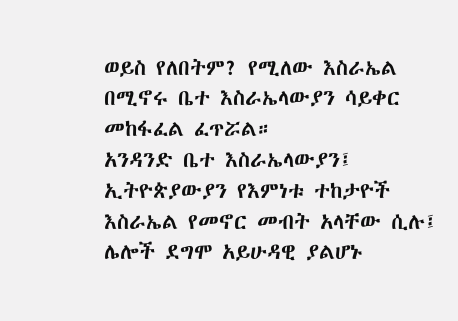ወይስ የለበትም? የሚለው እስራኤል በሚኖሩ ቤተ እስራኤላውያን ሳይቀር መከፋፈል ፈጥሯል።
አንዳንድ ቤተ እስራኤላውያን፤ ኢትዮጵያውያን የእምነቱ ተከታዮች እስራኤል የመኖር መብት አላቸው ሲሉ፤ ሌሎች ደግሞ አይሁዳዊ ያልሆኑ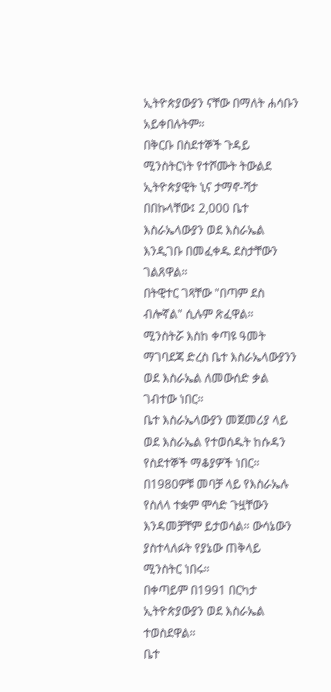ኢትዮጵያውያን ናቸው በማለት ሐሳቡን አይቀበሉትም።
በቅርቡ በስደተኞች ጉዳይ ሚንስትርነት የተሾሙት ትውልደ ኢትዮጵያዊት ኒና ታማኖ-ሻታ በበኩላቸው፤ 2,000 ቤተ እስራኤላውያን ወደ እስራኤል እንዲገቡ በመፈቀዱ ደስታቸውን ገልጸዋል።
በትዊተር ገጻቸው "በጣም ደስ ብሎኛል" ሲሉም ጽፈዋል።
ሚንስትሯ እስከ ቀጣዩ ዓመት ማገባደጃ ድረስ ቤተ እስራኤላውያንን ወደ እስራኤል ለመውሰድ ቃል ገብተው ነበር።
ቤተ እስራኤላውያን መጀመሪያ ላይ ወደ እስራኤል የተወሰዱት ከሱዳን የስደተኞች ማቆያዎች ነበር።
በ1980ዎቹ መባቻ ላይ የእስራኤሉ የስለላ ተቋም ሞሳድ ጉዟቸውን እንዳመቻቸም ይታወሳል። ውሳኔውን ያስተላለፉት የያኔው ጠቅላይ ሚንስትር ነበሩ።
በቀጣይም በ1991 በርካታ ኢትዮጵያውያን ወደ እስራኤል ተወስደዋል።
ቤተ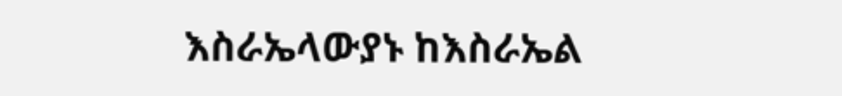እስራኤላውያኑ ከእስራኤል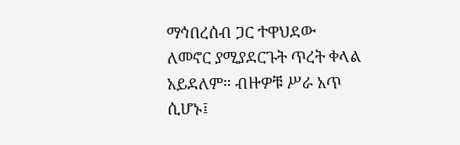ማኅበረሰብ ጋር ተዋህደው ለመኖር ያሚያደርጉት ጥረት ቀላል አይደለም። ብዙዎቹ ሥራ አጥ ሲሆኑ፤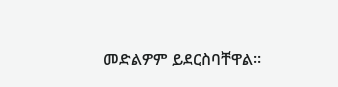መድልዎም ይደርስባቸዋል።